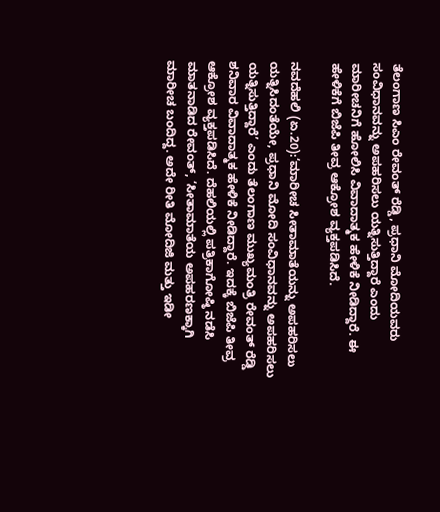ತೆಲಂಗಾಣ ಸಿಎಂ ರೇವಂತ್ ರೆಡ್ಡಿ, ಪ್ರಧಾನಿ ಮೋದಿಯವರು ಸಂವಿಧಾನವನ್ನು ಅಪಹರಿಸಲು ಯತ್ನಿಸುತ್ತಿದ್ದಾರೆ ಎಂದು ಮಾರೀಚನಿಗೆ ಹೋಲಿಸಿ ವಿವಾದಾತ್ಮಕ ಹೇಳಿಕೆ ನೀಡಿದ್ದಾರೆ. ಈ ಹೇಳಿಕೆಗೆ ಬಿಜೆಪಿ ತೀವ್ರ ಆಕ್ರೋಶ ವ್ಯಕ್ತಪಡಿಸಿದೆ.

ನವದೆಹಲಿ (ಏ.20):‘ಮಾರೀಚ ಸೀತಾಮಾತೆಯನ್ನು ಅಪಹರಿಸಲು ಯತ್ನಿಸಿದಂತೆಯೇ, ಪ್ರಧಾನಿ ಮೋದಿ ಸಂವಿಧಾನವನ್ನು ಅಪಹರಿಸಲು ಯತ್ನಿಸುತ್ತಿದ್ದಾರೆ’ ಎಂದು ತೆಲಂಗಾಣ ಮುಖ್ಯಮಂತ್ರಿ ರೇವಂತ್‌ ರೆಡ್ಡಿ ಶನಿವಾರ ವಿವಾದಾತ್ಮಕ ಹೇಳಿಕೆ ನೀಡಿದ್ದಾರೆ. ಇದಕ್ಕೆ ಬಿಜೆಪಿ ತೀವ್ರ ಆಕ್ರೋಶ ವ್ಯಕ್ತಪಡಿಸಿದೆ. ದೆಹಲಿಯಲ್ಲಿ ಪತ್ರಿಕಾಗೋಷ್ಠಿ ನಡೆಸಿ ಮಾತನಾಡಿದ ರೇವಂತ್‌, ‘ಸೀತಾಮಾತೆಯ ಅಪಹರಣಕ್ಕಾಗಿ ಮಾರೀಚ ಬಂದಿದ್ದ. ಅದೇ ರೀತಿ ಮೋದಿಜಿ ಮತ್ತು ಇಡೀ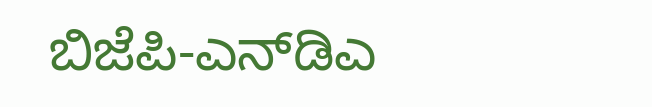ಬಿಜೆಪಿ-ಎನ್‌ಡಿಎ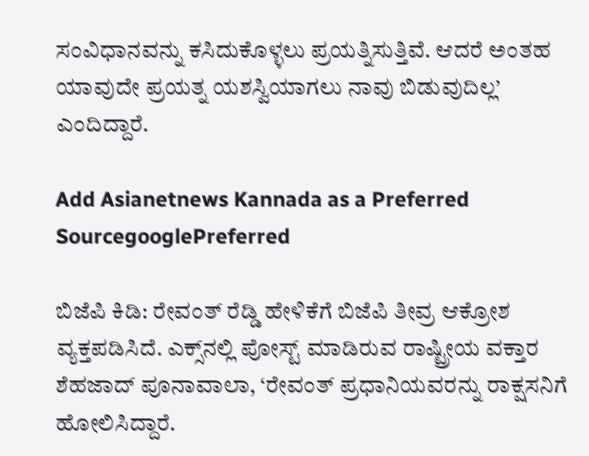ಸಂವಿಧಾನವನ್ನು ಕಸಿದುಕೊಳ್ಳಲು ಪ್ರಯತ್ನಿಸುತ್ತಿವೆ. ಆದರೆ ಅಂತಹ ಯಾವುದೇ ಪ್ರಯತ್ನ ಯಶಸ್ವಿಯಾಗಲು ನಾವು ಬಿಡುವುದಿಲ್ಲ’ ಎಂದಿದ್ದಾರೆ.

Add Asianetnews Kannada as a Preferred SourcegooglePreferred

ಬಿಜೆಪಿ ಕಿಡಿ: ರೇವಂತ್‌ ರೆಡ್ಡಿ ಹೇಳಿಕೆಗೆ ಬಿಜೆಪಿ ತೀವ್ರ ಆಕ್ರೋಶ ವ್ಯಕ್ತಪಡಿಸಿದೆ. ಎಕ್ಸ್‌ನಲ್ಲಿ ಪೋಸ್ಟ್‌ ಮಾಡಿರುವ ರಾಷ್ಟ್ರೀಯ ವಕ್ತಾರ ಶೆಹಜಾದ್‌ ಪೂನಾವಾಲಾ, ‘ರೇವಂತ್ ಪ್ರಧಾನಿಯವರನ್ನು ರಾಕ್ಷಸನಿಗೆ ಹೋಲಿಸಿದ್ದಾರೆ.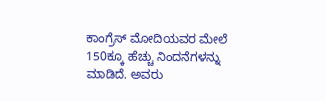ಕಾಂಗ್ರೆಸ್ ಮೋದಿಯವರ ಮೇಲೆ 150ಕ್ಕೂ ಹೆಚ್ಚು ನಿಂದನೆಗಳನ್ನು ಮಾಡಿದೆ. ಅವರು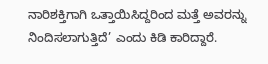ನಾರಿಶಕ್ತಿಗಾಗಿ ಒತ್ತಾಯಿಸಿದ್ದರಿಂದ ಮತ್ತೆ ಅವರನ್ನು ನಿಂದಿಸಲಾಗುತ್ತಿದೆ’ ಎಂದು ಕಿಡಿ ಕಾರಿದ್ದಾರೆ.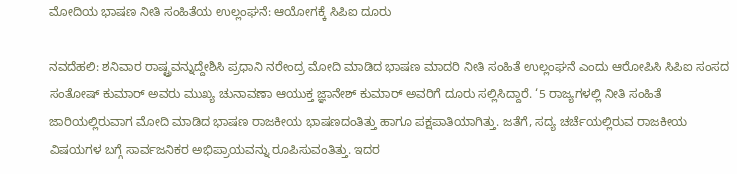ಮೋದಿಯ ಭಾಷಣ ನೀತಿ ಸಂಹಿತೆಯ ಉಲ್ಲಂಘನೆ: ಆಯೋಗಕ್ಕೆ ಸಿಪಿಐ ದೂರು

ನವದೆಹಲಿ: ಶನಿವಾರ ರಾಷ್ಟ್ರವನ್ನುದ್ದೇಶಿಸಿ ಪ್ರಧಾನಿ ನರೇಂದ್ರ ಮೋದಿ ಮಾಡಿದ ಭಾಷಣ ಮಾದರಿ ನೀತಿ ಸಂಹಿತೆ ಉಲ್ಲಂಘನೆ ಎಂದು ಆರೋಪಿಸಿ ಸಿಪಿಐ ಸಂಸದ ಸಂತೋಷ್‌ ಕುಮಾರ್‌ ಅವರು ಮುಖ್ಯ ಚುನಾವಣಾ ಆಯುಕ್ತ ಜ್ಞಾನೇಶ್‌ ಕುಮಾರ್‌ ಅವರಿಗೆ ದೂರು ಸಲ್ಲಿಸಿದ್ದಾರೆ. ‘5 ರಾಜ್ಯಗಳಲ್ಲಿ ನೀತಿ ಸಂಹಿತೆ ಜಾರಿಯಲ್ಲಿರುವಾಗ ಮೋದಿ ಮಾಡಿದ ಭಾಷಣ ರಾಜಕೀಯ ಭಾಷಣದಂತಿತ್ತು ಹಾಗೂ ಪಕ್ಷಪಾತಿಯಾಗಿತ್ತು. ಜತೆಗೆ, ಸದ್ಯ ಚರ್ಚೆಯಲ್ಲಿರುವ ರಾಜಕೀಯ ವಿಷಯಗಳ ಬಗ್ಗೆ ಸಾರ್ವಜನಿಕರ ಅಭಿಪ್ರಾಯವನ್ನು ರೂಪಿಸುವಂತಿತ್ತು. ಇದರ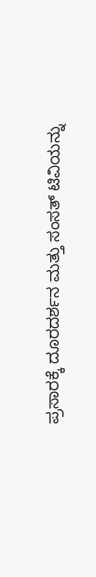ಪ್ರಸಾರಕ್ಕೆ ದೂರದರ್ಶನ ಮತ್ತು ಸಂಸತ್‌ ಟಿವಿಯನ್ನು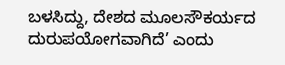ಬಳಸಿದ್ದು, ದೇಶದ ಮೂಲಸೌಕರ್ಯದ ದುರುಪಯೋಗವಾಗಿದೆ’ ಎಂದು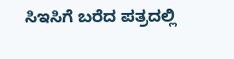ಸಿಇಸಿಗೆ ಬರೆದ ಪತ್ರದಲ್ಲಿ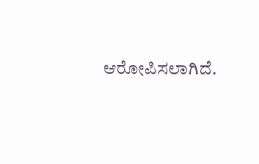ಆರೋಪಿಸಲಾಗಿದೆ.